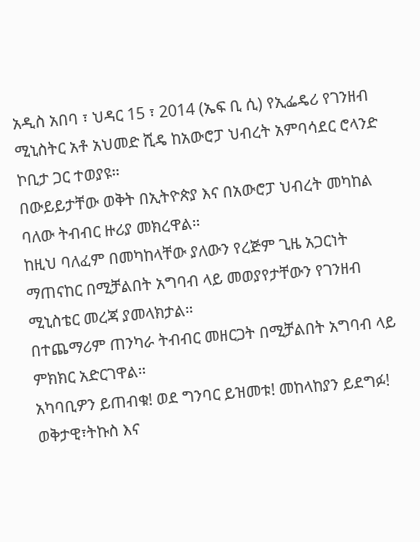አዲስ አበባ ፣ ህዳር 15 ፣ 2014 (ኤፍ ቢ ሲ) የኢፌዴሪ የገንዘብ ሚኒስትር አቶ አህመድ ሺዴ ከአውሮፓ ህብረት አምባሳደር ሮላንድ ኮቢታ ጋር ተወያዩ።
በውይይታቸው ወቅት በኢትዮጵያ እና በአውሮፓ ህብረት መካከል ባለው ትብብር ዙሪያ መክረዋል።
ከዚህ ባለፈም በመካከላቸው ያለውን የረጅም ጊዜ አጋርነት ማጠናከር በሚቻልበት አግባብ ላይ መወያየታቸውን የገንዘብ ሚኒስቴር መረጃ ያመላክታል።
በተጨማሪም ጠንካራ ትብብር መዘርጋት በሚቻልበት አግባብ ላይ ምክክር አድርገዋል።
አካባቢዎን ይጠብቁ! ወደ ግንባር ይዝመቱ! መከላከያን ይደግፉ!
ወቅታዊ፣ትኩስ እና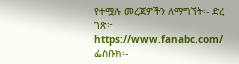የተሟሉ መረጃዎችን ለማግኘት፡- ድረ ገጽ፦ https://www.fanabc.com/ ፌስቡክ፡-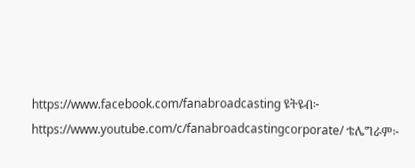https://www.facebook.com/fanabroadcasting ዩትዩብ፦ https://www.youtube.com/c/fanabroadcastingcorporate/ ቴሌግራም፦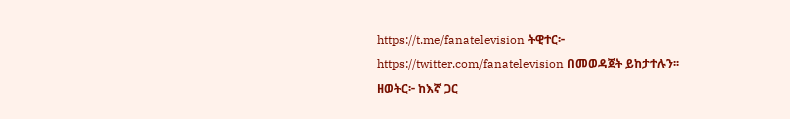https://t.me/fanatelevision ትዊተር፦ https://twitter.com/fanatelevision በመወዳጀት ይከታተሉን፡፡
ዘወትር፦ ከእኛ ጋር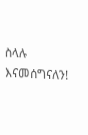ስላሉ እናመሰግናለን!